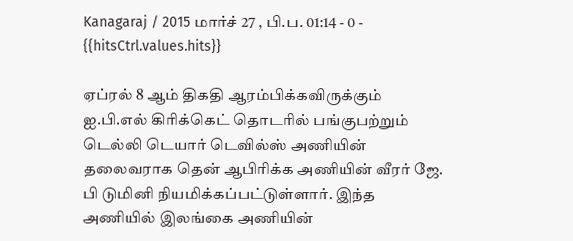Kanagaraj / 2015 மார்ச் 27 , பி.ப. 01:14 - 0 - {{hitsCtrl.values.hits}}

ஏப்ரல் 8 ஆம் திகதி ஆரம்பிக்கவிருக்கும் ஐ.பி.எல் கிரிக்கெட் தொடரில் பங்குபற்றும் டெல்லி டெயார் டெவில்ஸ் அணியின் தலைவராக தென் ஆபிரிக்க அணியின் வீரர் ஜே. பி டுமினி நியமிக்கப்பட்டுள்ளார். இந்த அணியில் இலங்கை அணியின்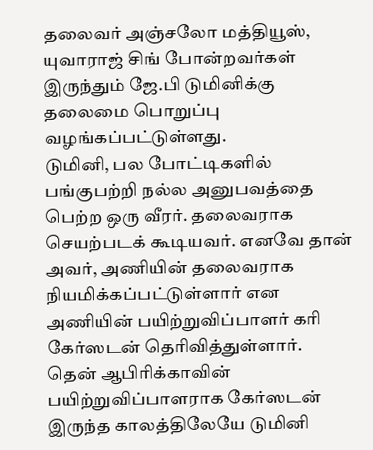தலைவர் அஞ்சலோ மத்தியூஸ், யுவாராஜ் சிங் போன்றவர்கள் இருந்தும் ஜே.பி டுமினிக்கு தலைமை பொறுப்பு வழங்கப்பட்டுள்ளது.
டுமினி, பல போட்டிகளில் பங்குபற்றி நல்ல அனுபவத்தை பெற்ற ஒரு வீரர். தலைவராக செயற்படக் கூடியவர். எனவே தான் அவர், அணியின் தலைவராக நியமிக்கப்பட்டுள்ளார் என அணியின் பயிற்றுவிப்பாளர் கரி கேர்ஸடன் தெரிவித்துள்ளார்.
தென் ஆபிரிக்காவின் பயிற்றுவிப்பாளராக கேர்ஸடன் இருந்த காலத்திலேயே டுமினி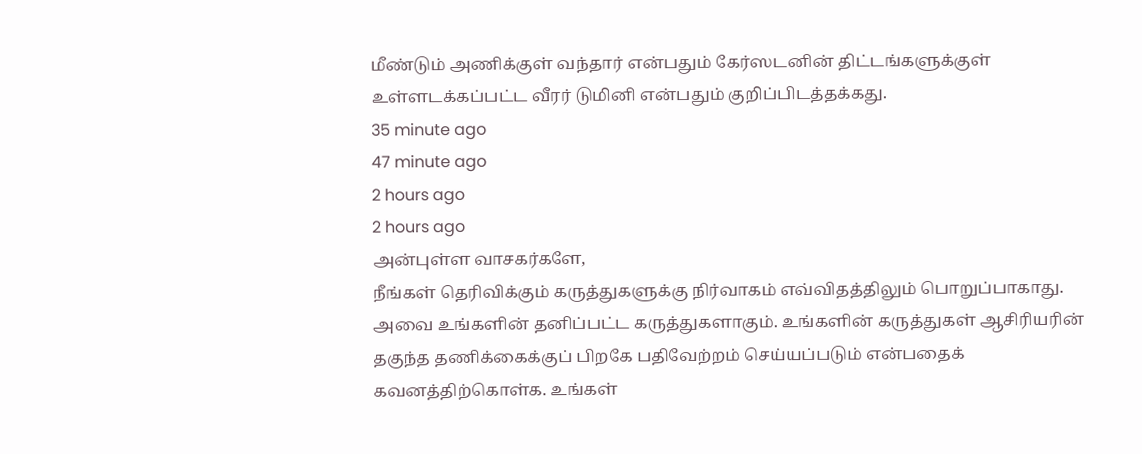மீண்டும் அணிக்குள் வந்தார் என்பதும் கேர்ஸடனின் திட்டங்களுக்குள் உள்ளடக்கப்பட்ட வீரர் டுமினி என்பதும் குறிப்பிடத்தக்கது.
35 minute ago
47 minute ago
2 hours ago
2 hours ago
அன்புள்ள வாசகர்களே,
நீங்கள் தெரிவிக்கும் கருத்துகளுக்கு நிர்வாகம் எவ்விதத்திலும் பொறுப்பாகாது. அவை உங்களின் தனிப்பட்ட கருத்துகளாகும். உங்களின் கருத்துகள் ஆசிரியரின் தகுந்த தணிக்கைக்குப் பிறகே பதிவேற்றம் செய்யப்படும் என்பதைக் கவனத்திற்கொள்க. உங்கள்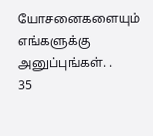யோசனைகளையும் எங்களுக்கு அனுப்புங்கள். .
35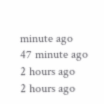minute ago
47 minute ago
2 hours ago
2 hours ago